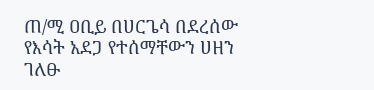ጠ/ሚ ዐቢይ በሀርጌሳ በደረሰው የእሳት አደጋ የተሰማቸውን ሀዘን ገለፁ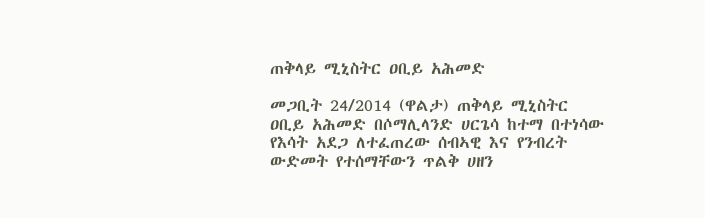ጠቅላይ ሚኒስትር ዐቢይ አሕመድ

መጋቢት 24/2014 (ዋልታ) ጠቅላይ ሚኒስትር ዐቢይ አሕመድ በሶማሊላንድ ሀርጌሳ ከተማ በተነሳው የእሳት አደጋ ለተፈጠረው ሰብኣዊ እና የንብረት ውድመት የተሰማቸውን ጥልቅ ሀዘን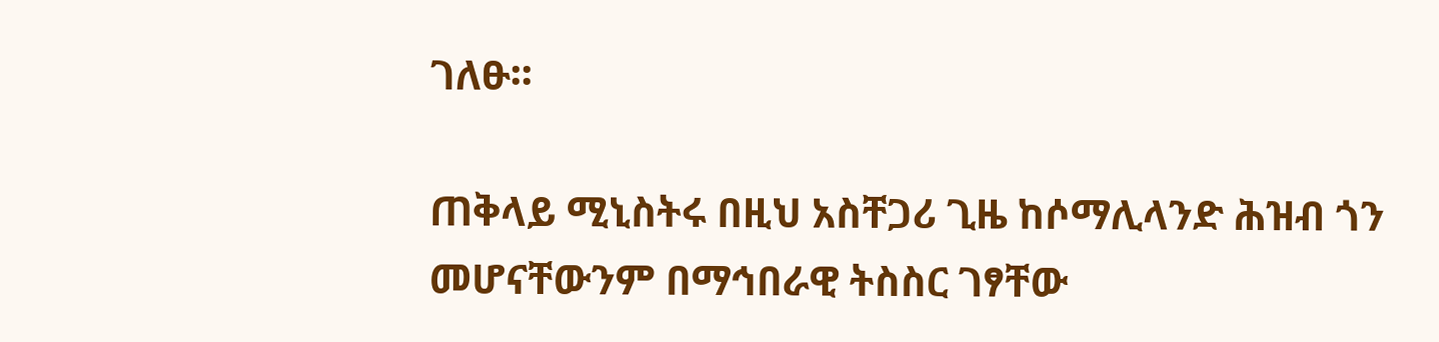ገለፁ፡፡

ጠቅላይ ሚኒስትሩ በዚህ አስቸጋሪ ጊዜ ከሶማሊላንድ ሕዝብ ጎን መሆናቸውንም በማኅበራዊ ትስስር ገፃቸው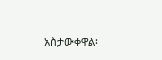አስታውቀዋል፡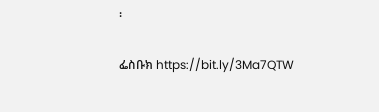፡

ፌስቡክ https://bit.ly/3Ma7QTW